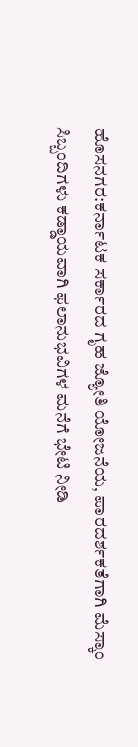ಹೊಸನಗರ:ಕರ್ನಾಟಕ ಸರ್ಕಾರದ ಗೃಹ ಜ್ಯೋತಿ ಯೋಜನೆಯ, ಪಾರದರ್ಶಕತೆಗಾಗಿ ಮೆಸ್ಕಾಂ ಸಿಬ್ಬಂದಿಗಳು ಕಡ್ಡಾಯವಾಗಿ ಫಲಾನುಭವಿಗಳ ಮನೆಗೆ ಭೇಟಿ ನೀಡಿ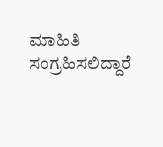ಮಾಹಿತಿ ಸಂಗ್ರಹಿಸಲಿದ್ದಾರೆ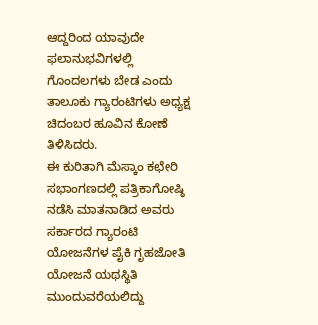ಆದ್ದರಿಂದ ಯಾವುದೇ ಫಲಾನುಭವಿಗಳಲ್ಲಿ ಗೊಂದಲಗಳು ಬೇಡ ಎಂದು ತಾಲೂಕು ಗ್ಯಾರಂಟಿಗಳು ಅಧ್ಯಕ್ಷ ಚಿದಂಬರ ಹೂವಿನ ಕೋಣೆ ತಿಳಿಸಿದರು.
ಈ ಕುರಿತಾಗಿ ಮೆಸ್ಕಾಂ ಕಛೇರಿ ಸಭಾಂಗಣದಲ್ಲಿ ಪತ್ರಿಕಾಗೋಷ್ಠಿ ನಡೆಸಿ ಮಾತನಾಡಿದ ಅವರು ಸರ್ಕಾರದ ಗ್ಯಾರಂಟಿ ಯೋಜನೆಗಳ ಪೈಕಿ ಗೃಹಜೋತಿ ಯೋಜನೆ ಯಥಸ್ಥಿತಿ ಮುಂದುವರೆಯಲಿದ್ದು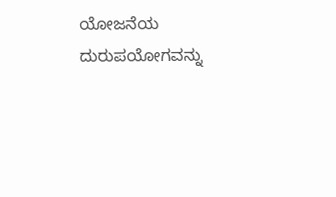ಯೋಜನೆಯ ದುರುಪಯೋಗವನ್ನು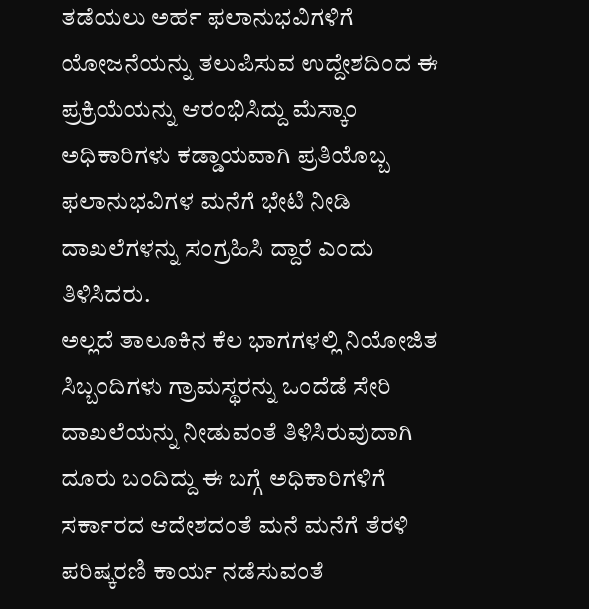ತಡೆಯಲು ಅರ್ಹ ಫಲಾನುಭವಿಗಳಿಗೆ ಯೋಜನೆಯನ್ನು ತಲುಪಿಸುವ ಉದ್ದೇಶದಿಂದ ಈ ಪ್ರಕ್ರಿಯೆಯನ್ನು ಆರಂಭಿಸಿದ್ದು ಮೆಸ್ಕಾಂ ಅಧಿಕಾರಿಗಳು ಕಡ್ಡಾಯವಾಗಿ ಪ್ರತಿಯೊಬ್ಬ ಫಲಾನುಭವಿಗಳ ಮನೆಗೆ ಭೇಟಿ ನೀಡಿ ದಾಖಲೆಗಳನ್ನು ಸಂಗ್ರಹಿಸಿ ದ್ದಾರೆ ಎಂದು ತಿಳಿಸಿದರು.
ಅಲ್ಲದೆ ತಾಲೂಕಿನ ಕೆಲ ಭಾಗಗಳಲ್ಲಿ ನಿಯೋಜಿತ ಸಿಬ್ಬಂದಿಗಳು ಗ್ರಾಮಸ್ಥರನ್ನು ಒಂದೆಡೆ ಸೇರಿ ದಾಖಲೆಯನ್ನು ನೀಡುವಂತೆ ತಿಳಿಸಿರುವುದಾಗಿ ದೂರು ಬಂದಿದ್ದು ಈ ಬಗ್ಗೆ ಅಧಿಕಾರಿಗಳಿಗೆ ಸರ್ಕಾರದ ಆದೇಶದಂತೆ ಮನೆ ಮನೆಗೆ ತೆರಳಿ ಪರಿಷ್ಕರಣಿ ಕಾರ್ಯ ನಡೆಸುವಂತೆ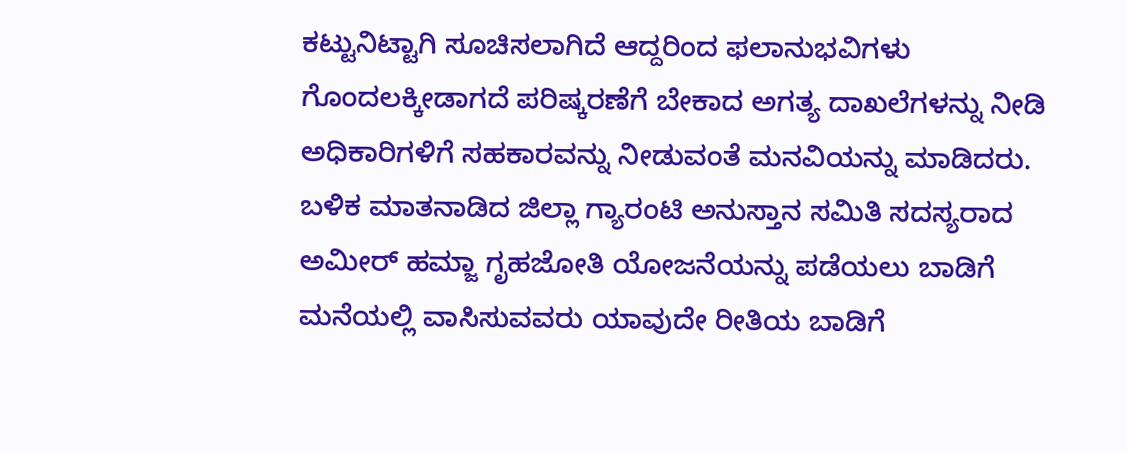ಕಟ್ಟುನಿಟ್ಟಾಗಿ ಸೂಚಿಸಲಾಗಿದೆ ಆದ್ದರಿಂದ ಫಲಾನುಭವಿಗಳು ಗೊಂದಲಕ್ಕೀಡಾಗದೆ ಪರಿಷ್ಕರಣೆಗೆ ಬೇಕಾದ ಅಗತ್ಯ ದಾಖಲೆಗಳನ್ನು ನೀಡಿ ಅಧಿಕಾರಿಗಳಿಗೆ ಸಹಕಾರವನ್ನು ನೀಡುವಂತೆ ಮನವಿಯನ್ನು ಮಾಡಿದರು.
ಬಳಿಕ ಮಾತನಾಡಿದ ಜಿಲ್ಲಾ ಗ್ಯಾರಂಟಿ ಅನುಸ್ತಾನ ಸಮಿತಿ ಸದಸ್ಯರಾದ ಅಮೀರ್ ಹಮ್ಜಾ ಗೃಹಜೋತಿ ಯೋಜನೆಯನ್ನು ಪಡೆಯಲು ಬಾಡಿಗೆ ಮನೆಯಲ್ಲಿ ವಾಸಿಸುವವರು ಯಾವುದೇ ರೀತಿಯ ಬಾಡಿಗೆ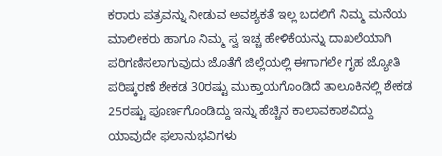ಕರಾರು ಪತ್ರವನ್ನು ನೀಡುವ ಅವಶ್ಯಕತೆ ಇಲ್ಲ ಬದಲಿಗೆ ನಿಮ್ಮ ಮನೆಯ ಮಾಲೀಕರು ಹಾಗೂ ನಿಮ್ಮ ಸ್ವ ಇಚ್ಚ ಹೇಳಿಕೆಯನ್ನು ದಾಖಲೆಯಾಗಿ ಪರಿಗಣಿಸಲಾಗುವುದು ಜೊತೆಗೆ ಜಿಲ್ಲೆಯಲ್ಲಿ ಈಗಾಗಲೇ ಗೃಹ ಜ್ಯೋತಿ ಪರಿಷ್ಕರಣೆ ಶೇಕಡ 30ರಷ್ಟು ಮುಕ್ತಾಯಗೊಂಡಿದೆ ತಾಲೂಕಿನಲ್ಲಿ ಶೇಕಡ 25ರಷ್ಟು ಪೂರ್ಣಗೊಂಡಿದ್ದು ಇನ್ನು ಹೆಚ್ಚಿನ ಕಾಲಾವಕಾಶವಿದ್ದು ಯಾವುದೇ ಫಲಾನುಭವಿಗಳು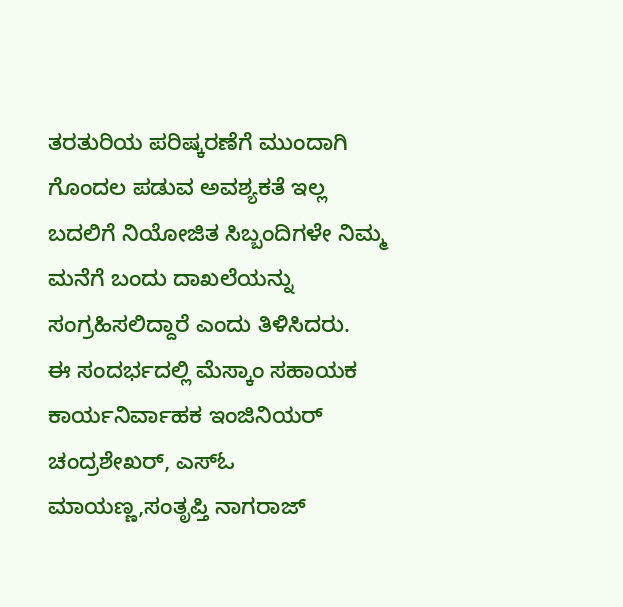ತರತುರಿಯ ಪರಿಷ್ಕರಣೆಗೆ ಮುಂದಾಗಿ ಗೊಂದಲ ಪಡುವ ಅವಶ್ಯಕತೆ ಇಲ್ಲ ಬದಲಿಗೆ ನಿಯೋಜಿತ ಸಿಬ್ಬಂದಿಗಳೇ ನಿಮ್ಮ ಮನೆಗೆ ಬಂದು ದಾಖಲೆಯನ್ನು ಸಂಗ್ರಹಿಸಲಿದ್ದಾರೆ ಎಂದು ತಿಳಿಸಿದರು.
ಈ ಸಂದರ್ಭದಲ್ಲಿ ಮೆಸ್ಕಾಂ ಸಹಾಯಕ ಕಾರ್ಯನಿರ್ವಾಹಕ ಇಂಜಿನಿಯರ್ ಚಂದ್ರಶೇಖರ್, ಎಸ್ಓ ಮಾಯಣ್ಣ,ಸಂತೃಪ್ತಿ ನಾಗರಾಜ್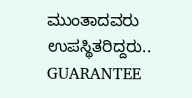ಮುಂತಾದವರು ಉಪಸ್ಥಿತರಿದ್ದರು..
GUARANTEE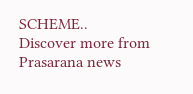SCHEME..
Discover more from Prasarana news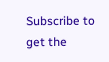Subscribe to get the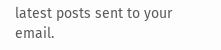latest posts sent to your email.